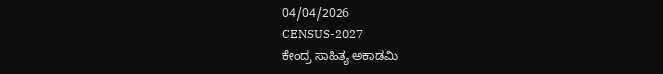04/04/2026
CENSUS-2027
ಕೇಂದ್ರ ಸಾಹಿತ್ಯ ಅಕಾಡಮಿ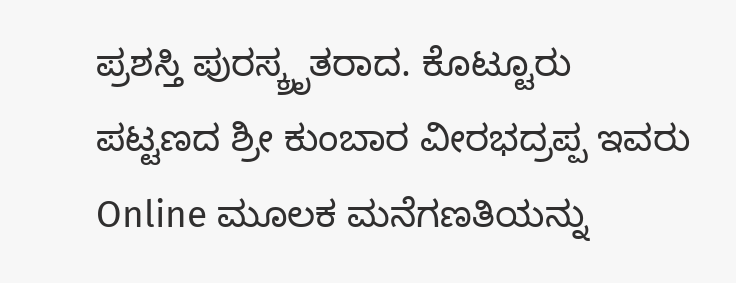ಪ್ರಶಸ್ತಿ ಪುರಸ್ಕ್ರೃತರಾದ. ಕೊಟ್ಟೂರು ಪಟ್ಟಣದ ಶ್ರೀ ಕುಂಬಾರ ವೀರಭದ್ರಪ್ಪ ಇವರು Online ಮೂಲಕ ಮನೆಗಣತಿಯನ್ನು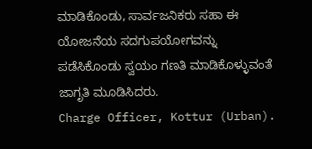ಮಾಡಿಕೊಂಡು, ಸಾರ್ವಜನಿಕರು ಸಹಾ ಈ ಯೋಜನೆಯ ಸದಗುಪಯೋಗವನ್ನು ಪಡೆಸಿಕೊಂಡು ಸ್ವಯಂ ಗಣತಿ ಮಾಡಿಕೊಳ್ಳುವಂತೆ ಜಾಗೃತಿ ಮೂಡಿಸಿದರು.
Charge Officer, Kottur (Urban).